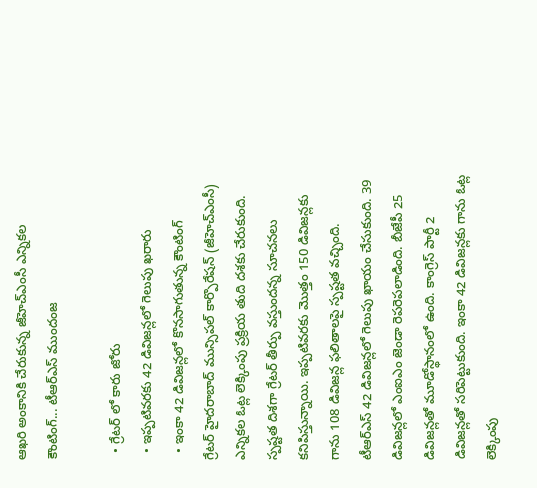ఆఖరి అంకానికి చేరుకున్న జీహెచ్ఎంసీ ఎన్నికల కౌంటింగ్... టీఆర్ఎస్ ముందంజ

  • గ్రేటర్ లో కారు జోరు
  • ఇప్పటివరకు 42 డివిజన్లలో గెలుపు ఖరారు
  • ఇంకా 42 డివిజన్లలో కొనసాగుతున్న కౌంటింగ్
గ్రేటర్ హైదరాబాద్ మున్సిపల్ కార్పొరేషన్ (జీహెచ్ఎంసీ) ఎన్నికల ఓట్ల లెక్కింపు ప్రక్రియ తుది దశకు చేరుకుంది. స్పష్టత దిశగా గ్రేటర్ తీర్పు వస్తుందన్న సూచనలు కనిపిస్తున్నాయి. ఇప్పటివరకు మొత్తం 150 డివిజన్లకు గాను 108 డివిజన్ల ఫలితాలపై స్పష్టత వచ్చింది. టీఆర్ఎస్ 42 డివిజన్లలో గెలుపు ఖాయం చేసుకుంది. 39 డివిజన్లలో ఎంఐఎం జెండా రెపరెపలాడింది. బీజేపీ 25 డివిజన్లతో మూడోస్థానంలో ఉంది. కాంగ్రెస్ పార్టీ 2 డివిజన్లతో సరిపెట్టుకుంది. ఇంకా 42 డివిజన్లకు గాను ఓట్ల లెక్కింపు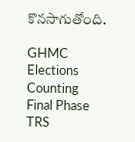కొనసాగుతోంది.

GHMC Elections
Counting
Final Phase
TRS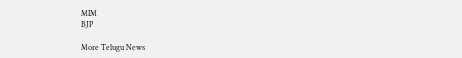MIM
BJP

More Telugu News